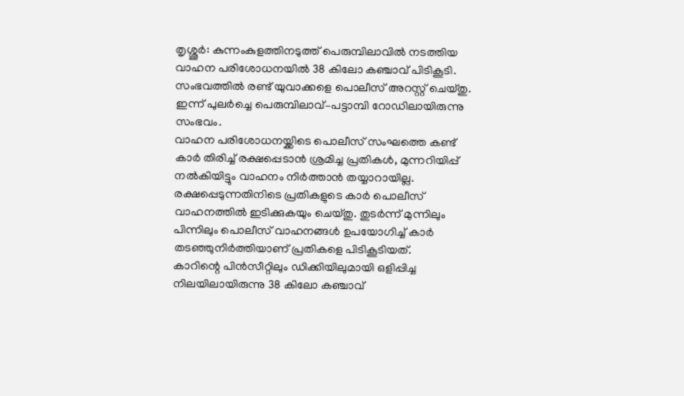തൃശ്ശൂർ: കുന്നംകുളത്തിനടുത്ത് പെരുമ്പിലാവിൽ നടത്തിയ വാഹന പരിശോധനയിൽ 38 കിലോ കഞ്ചാവ് പിടികൂടി. സംഭവത്തിൽ രണ്ട് യുവാക്കളെ പൊലീസ് അറസ്റ്റ് ചെയ്തു. ഇന്ന് പുലർച്ചെ പെരുമ്പിലാവ്–പട്ടാമ്പി റോഡിലായിരുന്നു സംഭവം.
വാഹന പരിശോധനയ്ക്കിടെ പൊലീസ് സംഘത്തെ കണ്ട് കാർ തിരിച്ച് രക്ഷപ്പെടാൻ ശ്രമിച്ച പ്രതികൾ, മുന്നറിയിപ്പ് നൽകിയിട്ടും വാഹനം നിർത്താൻ തയ്യാറായില്ല. രക്ഷപ്പെടുന്നതിനിടെ പ്രതികളുടെ കാർ പൊലീസ് വാഹനത്തിൽ ഇടിക്കുകയും ചെയ്തു. തുടർന്ന് മുന്നിലും പിന്നിലും പൊലീസ് വാഹനങ്ങൾ ഉപയോഗിച്ച് കാർ തടഞ്ഞുനിർത്തിയാണ് പ്രതികളെ പിടികൂടിയത്.
കാറിന്റെ പിൻസീറ്റിലും ഡിക്കിയിലുമായി ഒളിപ്പിച്ച നിലയിലായിരുന്നു 38 കിലോ കഞ്ചാവ്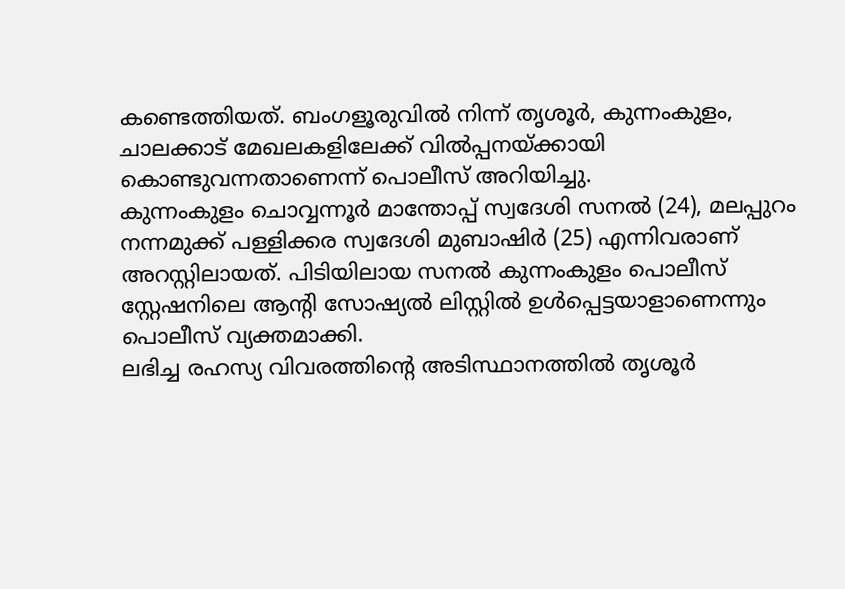കണ്ടെത്തിയത്. ബംഗളൂരുവിൽ നിന്ന് തൃശൂർ, കുന്നംകുളം, ചാലക്കാട് മേഖലകളിലേക്ക് വിൽപ്പനയ്ക്കായി കൊണ്ടുവന്നതാണെന്ന് പൊലീസ് അറിയിച്ചു.
കുന്നംകുളം ചൊവ്വന്നൂർ മാന്തോപ്പ് സ്വദേശി സനൽ (24), മലപ്പുറം നന്നമുക്ക് പള്ളിക്കര സ്വദേശി മുബാഷിർ (25) എന്നിവരാണ് അറസ്റ്റിലായത്. പിടിയിലായ സനൽ കുന്നംകുളം പൊലീസ് സ്റ്റേഷനിലെ ആന്റി സോഷ്യൽ ലിസ്റ്റിൽ ഉൾപ്പെട്ടയാളാണെന്നും പൊലീസ് വ്യക്തമാക്കി.
ലഭിച്ച രഹസ്യ വിവരത്തിന്റെ അടിസ്ഥാനത്തിൽ തൃശൂർ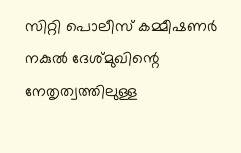സിറ്റി പൊലീസ് കമ്മീഷണർ നകുൽ ദേശ്മുഖിന്റെ നേതൃത്വത്തിലുള്ള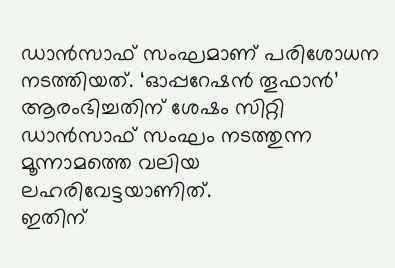ഡാൻസാഫ് സംഘമാണ് പരിശോധന നടത്തിയത്. ‘ഓപ്പറേഷൻ തൂഫാൻ’ ആരംഭിച്ചതിന് ശേഷം സിറ്റി ഡാൻസാഫ് സംഘം നടത്തുന്ന മൂന്നാമത്തെ വലിയ ലഹരിവേട്ടയാണിത്.
ഇതിന്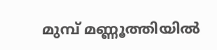മുമ്പ് മണ്ണൂത്തിയിൽ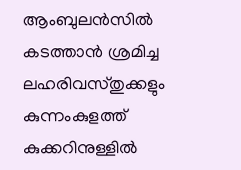ആംബുലൻസിൽ കടത്താൻ ശ്രമിച്ച ലഹരിവസ്തുക്കളും കുന്നംകുളത്ത് കുക്കറിനുള്ളിൽ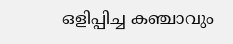ഒളിപ്പിച്ച കഞ്ചാവും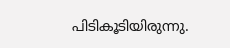പിടികൂടിയിരുന്നു.